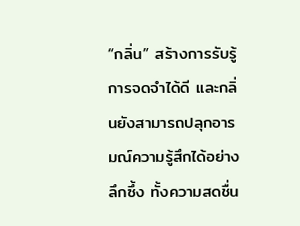“กลิ่น” สร้างการรับรู้ การจดจำได้ดี และกลิ่นยังสามารถปลุกอารมณ์ความรู้สึกได้อย่างลึกซึ้ง ทั้งความสดชื่น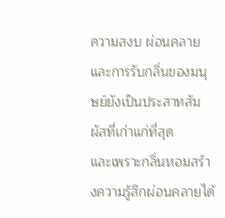ความสงบ ผ่อนคลาย และการรับกลิ่นของมนุษย์ยังเป็นประสาทสัมผัสที่เก่าแก่ที่สุด
และเพราะกลิ่นหอมสร้างความรู้สึกผ่อนคลายได้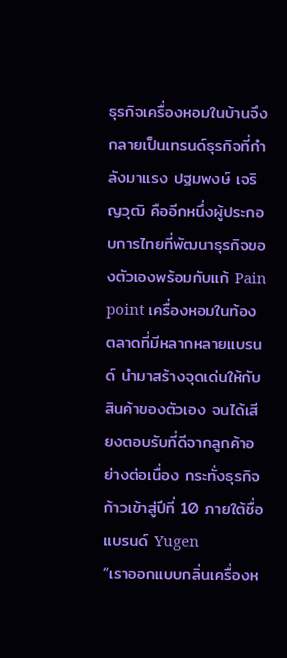ธุรกิจเครื่องหอมในบ้านจึงกลายเป็นเทรนด์ธุรกิจที่กำลังมาแรง ปฐมพงษ์ เจริญวุฒิ คืออีกหนึ่งผู้ประกอบการไทยที่พัฒนาธุรกิจของตัวเองพร้อมกับแก้ Pain point เครื่องหอมในท้องตลาดที่มีหลากหลายแบรนด์ นำมาสร้างจุดเด่นให้กับสินค้าของตัวเอง จนได้เสียงตอบรับที่ดีจากลูกค้าอย่างต่อเนื่อง กระทั่งธุรกิจก้าวเข้าสู่ปีที่ 10 ภายใต้ชื่อแบรนด์ Yugen
“เราออกแบบกลิ่นเครื่องห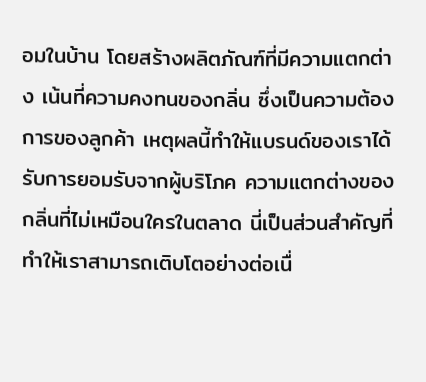อมในบ้าน โดยสร้างผลิตภัณฑ์ที่มีความแตกต่าง เน้นที่ความคงทนของกลิ่น ซึ่งเป็นความต้องการของลูกค้า เหตุผลนี้ทำให้แบรนด์ของเราได้รับการยอมรับจากผู้บริโภค ความแตกต่างของกลิ่นที่ไม่เหมือนใครในตลาด นี่เป็นส่วนสำคัญที่ทำให้เราสามารถเติบโตอย่างต่อเนื่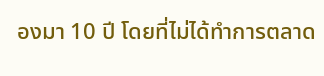องมา 10 ปี โดยที่ไม่ได้ทำการตลาด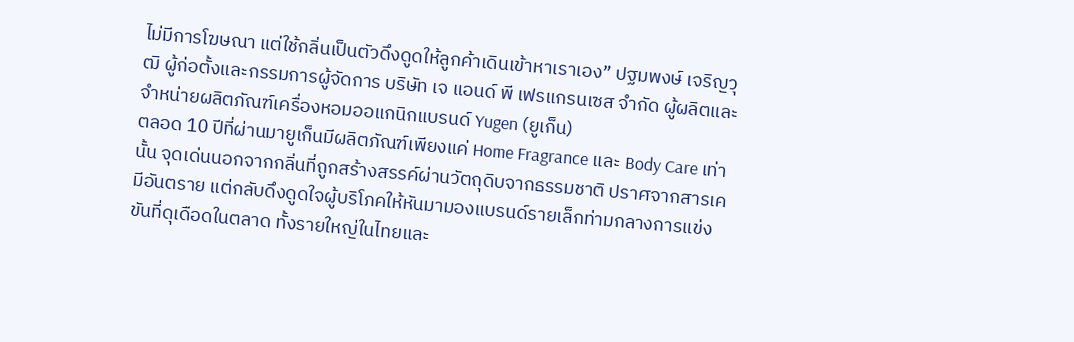ไม่มีการโฆษณา แต่ใช้กลิ่นเป็นตัวดึงดูดให้ลูกค้าเดินเข้าหาเราเอง” ปฐมพงษ์ เจริญวุฒิ ผู้ก่อตั้งและกรรมการผู้จัดการ บริษัท เจ แอนด์ พี เฟรแกรนเซส จำกัด ผู้ผลิตและจำหน่ายผลิตภัณฑ์เครื่องหอมออแกนิกแบรนด์ Yugen (ยูเก็น)
ตลอด 10 ปีที่ผ่านมายูเก็นมีผลิตภัณฑ์เพียงแค่ Home Fragrance และ Body Care เท่านั้น จุดเด่นนอกจากกลิ่นที่ถูกสร้างสรรค์ผ่านวัตถุดิบจากธรรมชาติ ปราศจากสารเคมีอันตราย แต่กลับดึงดูดใจผู้บริโภคให้หันมามองแบรนด์รายเล็กท่ามกลางการแข่งขันที่ดุเดือดในตลาด ทั้งรายใหญ่ในไทยและ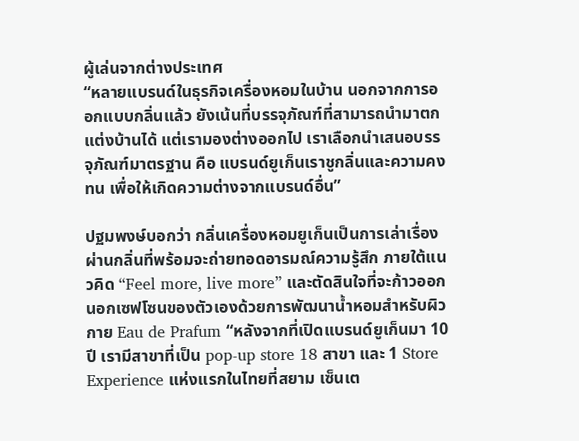ผู้เล่นจากต่างประเทศ
“หลายแบรนด์ในธุรกิจเครื่องหอมในบ้าน นอกจากการออกแบบกลิ่นแล้ว ยังเน้นที่บรรจุภัณฑ์ที่สามารถนำมาตกแต่งบ้านได้ แต่เรามองต่างออกไป เราเลือกนำเสนอบรรจุภัณฑ์มาตรฐาน คือ แบรนด์ยูเก็นเราชูกลิ่นและความคงทน เพื่อให้เกิดความต่างจากแบรนด์อื่น”

ปฐมพงษ์บอกว่า กลิ่นเครื่องหอมยูเก็นเป็นการเล่าเรื่องผ่านกลิ่นที่พร้อมจะถ่ายทอดอารมณ์ความรู้สึก ภายใต้แนวคิด “Feel more, live more” และตัดสินใจที่จะก้าวออกนอกเซฟโซนของตัวเองด้วยการพัฒนาน้ำหอมสำหรับผิวกาย Eau de Prafum “หลังจากที่เปิดแบรนด์ยูเก็นมา 10 ปี เรามีสาขาที่เป็น pop-up store 18 สาขา และ 1 Store Experience แห่งแรกในไทยที่สยาม เซ็นเต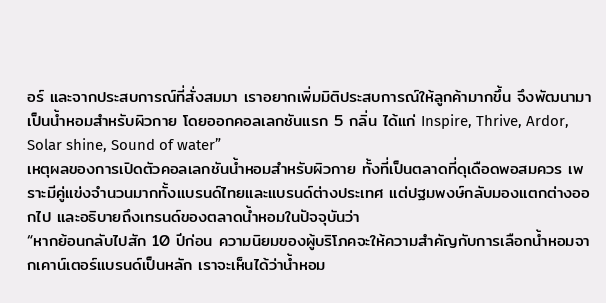อร์ และจากประสบการณ์ที่สั่งสมมา เราอยากเพิ่มมิติประสบการณ์ให้ลูกค้ามากขึ้น จึงพัฒนามาเป็นน้ำหอมสำหรับผิวกาย โดยออกคอลเลกชันแรก 5 กลิ่น ได้แก่ Inspire, Thrive, Ardor, Solar shine, Sound of water”
เหตุผลของการเปิดตัวคอลเลกชันน้ำหอมสำหรับผิวกาย ทั้งที่เป็นตลาดที่ดุเดือดพอสมควร เพราะมีคู่แข่งจำนวนมากทั้งแบรนด์ไทยและแบรนด์ต่างประเทศ แต่ปฐมพงษ์กลับมองแตกต่างออกไป และอธิบายถึงเทรนด์ของตลาดน้ำหอมในปัจจุบันว่า
“หากย้อนกลับไปสัก 10 ปีก่อน ความนิยมของผู้บริโภคจะให้ความสำคัญกับการเลือกน้ำหอมจากเคาน์เตอร์แบรนด์เป็นหลัก เราจะเห็นได้ว่าน้ำหอม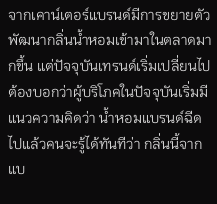จากเคาน์เตอร์แบรนด์มีการขยายตัว พัฒนากลิ่นน้ำหอมเข้ามาในตลาดมากขึ้น แต่ปัจจุบันเทรนด์เริ่มเปลี่ยนไป ต้องบอกว่าผู้บริโภคในปัจจุบันเริ่มมีแนวความคิดว่า น้ำหอมแบรนด์ฉีดไปแล้วคนจะรู้ได้ทันทีว่า กลิ่นนี้จากแบ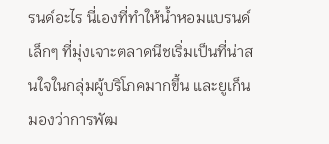รนด์อะไร นี่เองที่ทำให้น้ำหอมแบรนด์เล็กๆ ที่มุ่งเจาะตลาดนีชเริ่มเป็นที่น่าสนใจในกลุ่มผู้บริโภคมากขึ้น และยูเก็นมองว่าการพัฒ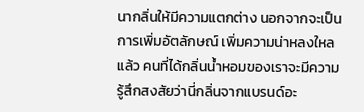นากลิ่นให้มีความแตกต่าง นอกจากจะเป็นการเพิ่มอัตลักษณ์ เพิ่มความน่าหลงใหลแล้ว คนที่ได้กลิ่นน้ำหอมของเราจะมีความรู้สึกสงสัยว่านี่กลิ่นจากแบรนด์อะ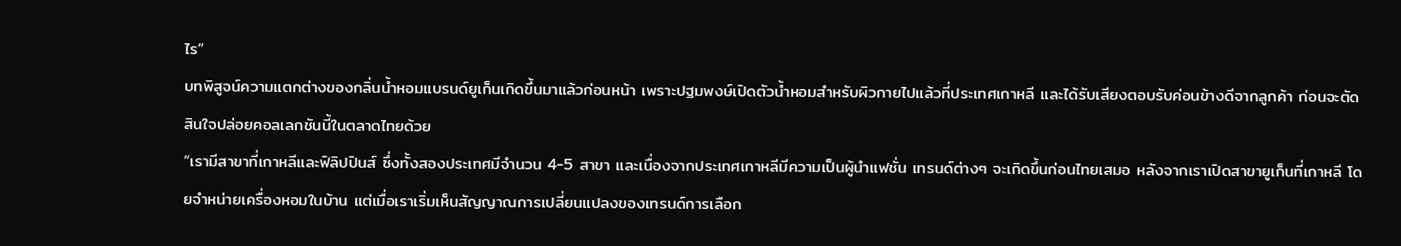ไร”
บทพิสูจน์ความแตกต่างของกลิ่นน้ำหอมแบรนด์ยูเก็นเกิดขึ้นมาแล้วก่อนหน้า เพราะปฐมพงษ์เปิดตัวน้ำหอมสำหรับผิวกายไปแล้วที่ประเทศเกาหลี และได้รับเสียงตอบรับค่อนข้างดีจากลูกค้า ก่อนจะตัดสินใจปล่อยคอลเลกชันนี้ในตลาดไทยด้วย
“เรามีสาขาที่เกาหลีและฟิลิปปินส์ ซึ่งทั้งสองประเทศมีจำนวน 4-5 สาขา และเนื่องจากประเทศเกาหลีมีความเป็นผู้นำแฟชั่น เทรนด์ต่างๆ จะเกิดขึ้นก่อนไทยเสมอ หลังจากเราเปิดสาขายูเก็นที่เกาหลี โดยจำหน่ายเครื่องหอมในบ้าน แต่เมื่อเราเริ่มเห็นสัญญาณการเปลี่ยนแปลงของเทรนด์การเลือก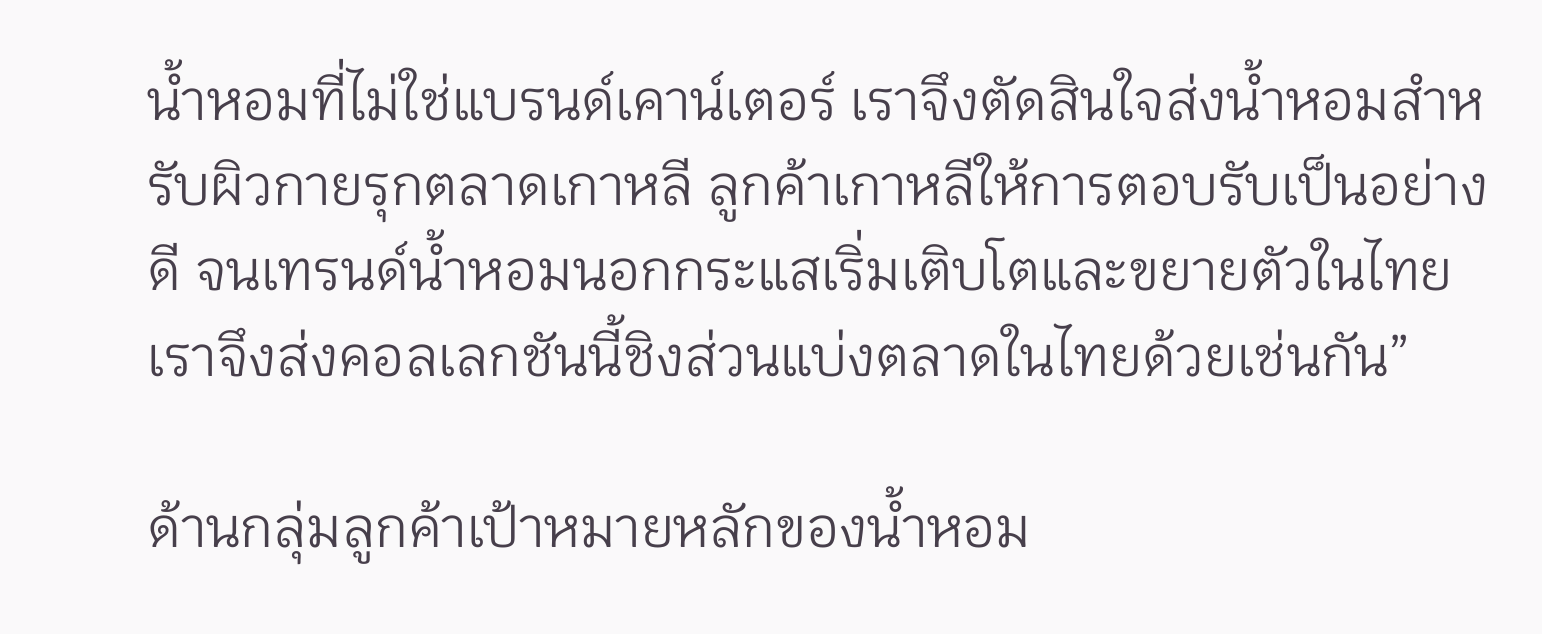น้ำหอมที่ไม่ใช่แบรนด์เคาน์เตอร์ เราจึงตัดสินใจส่งน้ำหอมสำหรับผิวกายรุกตลาดเกาหลี ลูกค้าเกาหลีให้การตอบรับเป็นอย่างดี จนเทรนด์น้ำหอมนอกกระแสเริ่มเติบโตและขยายตัวในไทย เราจึงส่งคอลเลกชันนี้ชิงส่วนแบ่งตลาดในไทยด้วยเช่นกัน”

ด้านกลุ่มลูกค้าเป้าหมายหลักของน้ำหอม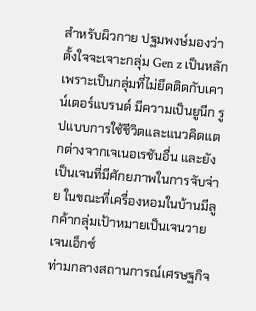สำหรับผิวกาย ปฐมพงษ์มองว่าตั้งใจจะเจาะกลุ่ม Gen z เป็นหลัก เพราะเป็นกลุ่มที่ไม่ยึดติดกับเคาน์เตอร์แบรนด์ มีความเป็นยูนีก รูปแบบการใช้ชีวิตและแนวคิดแตกต่างจากเจเนอเรชันอื่น และยังเป็นเจนที่มีศักยภาพในการจับจ่าย ในขณะที่เครื่องหอมในบ้านมีลูกค้ากลุ่มเป้าหมายเป็นเจนวาย เจนเอ็กซ์
ท่ามกลางสถานการณ์เศรษฐกิจ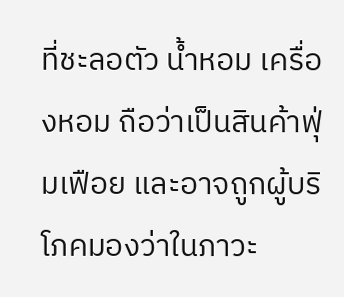ที่ชะลอตัว น้ำหอม เครื่องหอม ถือว่าเป็นสินค้าฟุ่มเฟือย และอาจถูกผู้บริโภคมองว่าในภาวะ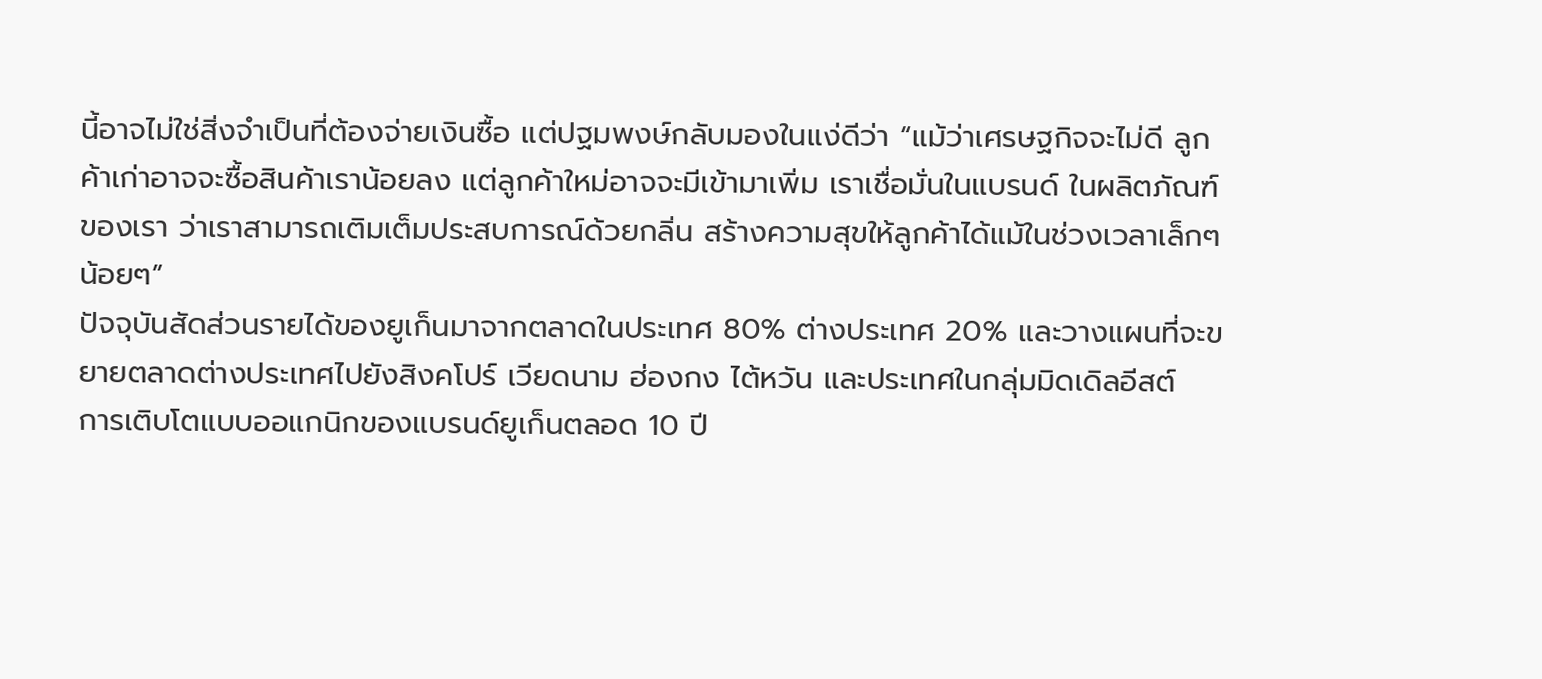นี้อาจไม่ใช่สิ่งจำเป็นที่ต้องจ่ายเงินซื้อ แต่ปฐมพงษ์กลับมองในแง่ดีว่า “แม้ว่าเศรษฐกิจจะไม่ดี ลูกค้าเก่าอาจจะซื้อสินค้าเราน้อยลง แต่ลูกค้าใหม่อาจจะมีเข้ามาเพิ่ม เราเชื่อมั่นในแบรนด์ ในผลิตภัณฑ์ของเรา ว่าเราสามารถเติมเต็มประสบการณ์ด้วยกลิ่น สร้างความสุขให้ลูกค้าได้แม้ในช่วงเวลาเล็กๆ น้อยๆ”
ปัจจุบันสัดส่วนรายได้ของยูเก็นมาจากตลาดในประเทศ 80% ต่างประเทศ 20% และวางแผนที่จะขยายตลาดต่างประเทศไปยังสิงคโปร์ เวียดนาม ฮ่องกง ไต้หวัน และประเทศในกลุ่มมิดเดิลอีสต์
การเติบโตแบบออแกนิกของแบรนด์ยูเก็นตลอด 10 ปี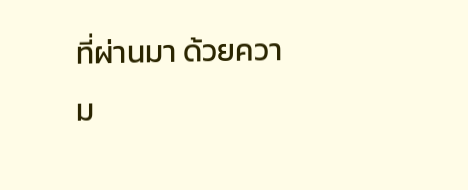ที่ผ่านมา ด้วยความ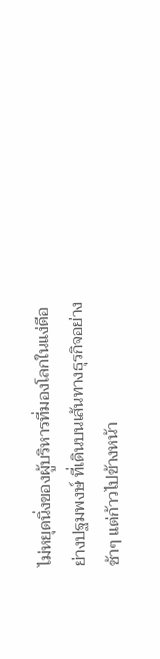ไม่หยุดนิ่งของผู้บริหารที่มองโลกในแง่ดีอย่างปฐมพงษ์ ที่เดินบนเส้นทางธุรกิจอย่างช้าๆ แต่ก้าวไปข้างหน้า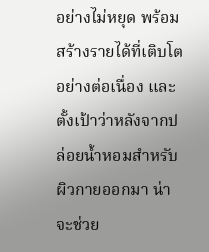อย่างไม่หยุด พร้อมสร้างรายได้ที่เติบโตอย่างต่อเนื่อง และตั้งเป้าว่าหลังจากปล่อยน้ำหอมสำหรับผิวกายออกมา น่าจะช่วย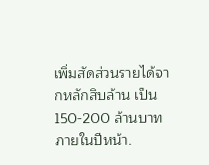เพิ่มสัดส่วนรายได้จากหลักสิบล้าน เป็น 150-200 ล้านบาทภายในปีหน้า.